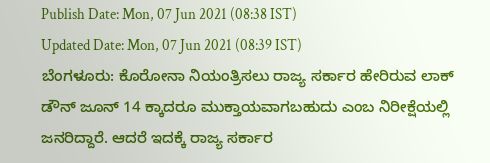Publish Date: Mon, 07 Jun 2021 (08:38 IST)
Updated Date: Mon, 07 Jun 2021 (08:39 IST)
ಬೆಂಗಳೂರು: ಕೊರೋನಾ ನಿಯಂತ್ರಿಸಲು ರಾಜ್ಯ ಸರ್ಕಾರ ಹೇರಿರುವ ಲಾಕ್ ಡೌನ್ ಜೂನ್ 14 ಕ್ಕಾದರೂ ಮುಕ್ತಾಯವಾಗಬಹುದು ಎಂಬ ನಿರೀಕ್ಷೆಯಲ್ಲಿ ಜನರಿದ್ದಾರೆ. ಆದರೆ ಇದಕ್ಕೆ ರಾಜ್ಯ ಸರ್ಕಾರ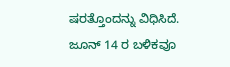ಷರತ್ತೊಂದನ್ನು ವಿಧಿಸಿದೆ.
ಜೂನ್ 14 ರ ಬಳಿಕವೂ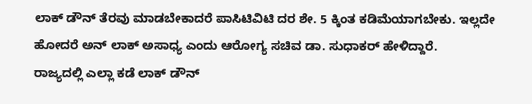ಲಾಕ್ ಡೌನ್ ತೆರವು ಮಾಡಬೇಕಾದರೆ ಪಾಸಿಟಿವಿಟಿ ದರ ಶೇ. 5 ಕ್ಕಿಂತ ಕಡಿಮೆಯಾಗಬೇಕು. ಇಲ್ಲದೇ ಹೋದರೆ ಅನ್ ಲಾಕ್ ಅಸಾಧ್ಯ ಎಂದು ಆರೋಗ್ಯ ಸಚಿವ ಡಾ. ಸುಧಾಕರ್ ಹೇಳಿದ್ದಾರೆ.
ರಾಜ್ಯದಲ್ಲಿ ಎಲ್ಲಾ ಕಡೆ ಲಾಕ್ ಡೌನ್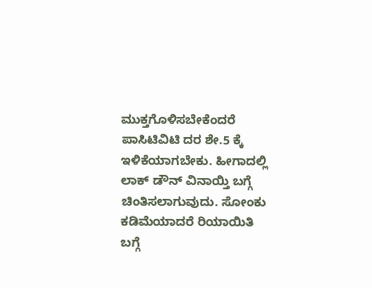ಮುಕ್ತಗೊಳಿಸಬೇಕೆಂದರೆ ಪಾಸಿಟಿವಿಟಿ ದರ ಶೇ.5 ಕ್ಕೆ ಇಳಿಕೆಯಾಗಬೇಕು. ಹೀಗಾದಲ್ಲಿ ಲಾಕ್ ಡೌನ್ ವಿನಾಯ್ತಿ ಬಗ್ಗೆ ಚಿಂತಿಸಲಾಗುವುದು. ಸೋಂಕು ಕಡಿಮೆಯಾದರೆ ರಿಯಾಯಿತಿ ಬಗ್ಗೆ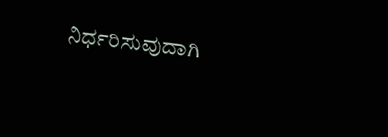ನಿರ್ಧರಿಸುವುದಾಗಿ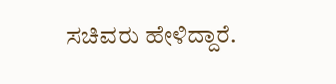ಸಚಿವರು ಹೇಳಿದ್ದಾರೆ.